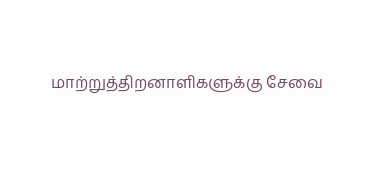மாற்றுத்திறனாளிகளுக்கு சேவை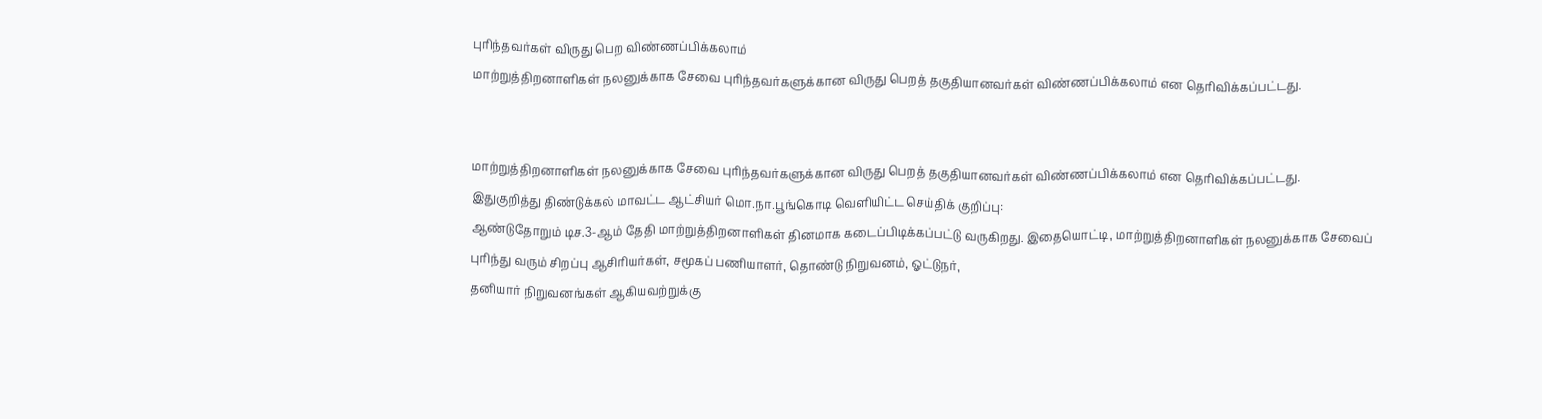புரிந்தவர்கள் விருது பெற விண்ணப்பிக்கலாம்
மாற்றுத்திறனாளிகள் நலனுக்காக சேவை புரிந்தவர்களுக்கான விருது பெறத் தகுதியானவர்கள் விண்ணப்பிக்கலாம் என தெரிவிக்கப்பட்டது.


மாற்றுத்திறனாளிகள் நலனுக்காக சேவை புரிந்தவர்களுக்கான விருது பெறத் தகுதியானவர்கள் விண்ணப்பிக்கலாம் என தெரிவிக்கப்பட்டது.
இதுகுறித்து திண்டுக்கல் மாவட்ட ஆட்சியர் மொ.நா.பூங்கொடி வெளியிட்ட செய்திக் குறிப்பு:
ஆண்டுதோறும் டிச.3-ஆம் தேதி மாற்றுத்திறனாளிகள் தினமாக கடைப்பிடிக்கப்பட்டு வருகிறது. இதையொட்டி, மாற்றுத்திறனாளிகள் நலனுக்காக சேவைப் புரிந்து வரும் சிறப்பு ஆசிரியர்கள், சமூகப் பணியாளர், தொண்டு நிறுவனம், ஓட்டுநர்,
தனியார் நிறுவனங்கள் ஆகியவற்றுக்கு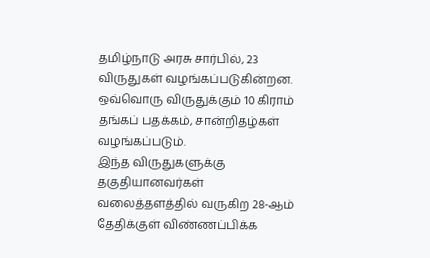தமிழ்நாடு அரசு சார்பில், 23 விருதுகள் வழங்கப்படுகின்றன. ஒவ்வொரு விருதுக்கும் 10 கிராம் தங்கப் பதக்கம், சான்றிதழ்கள் வழங்கப்படும்.
இந்த விருதுகளுக்கு தகுதியானவர்கள் வலைத்தளத்தில் வருகிற 28-ஆம் தேதிக்குள் விண்ணப்பிக்க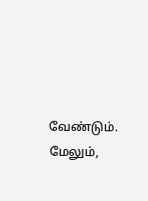வேண்டும்.
மேலும்,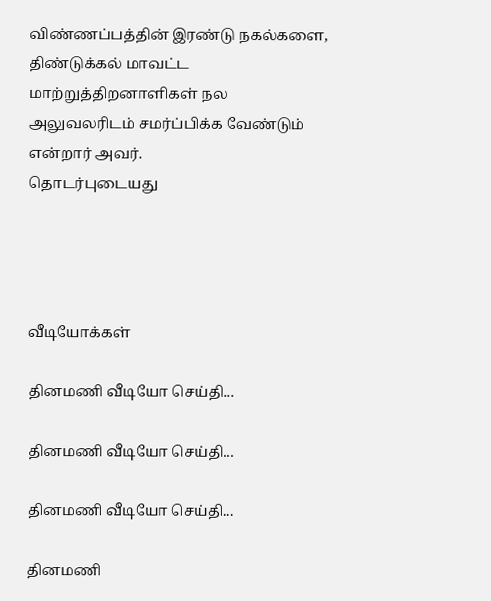விண்ணப்பத்தின் இரண்டு நகல்களை, திண்டுக்கல் மாவட்ட மாற்றுத்திறனாளிகள் நல அலுவலரிடம் சமர்ப்பிக்க வேண்டும் என்றார் அவர்.
தொடர்புடையது




வீடியோக்கள்

தினமணி வீடியோ செய்தி...

தினமணி வீடியோ செய்தி...

தினமணி வீடியோ செய்தி...

தினமணி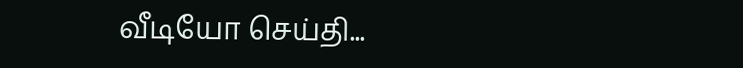வீடியோ செய்தி...